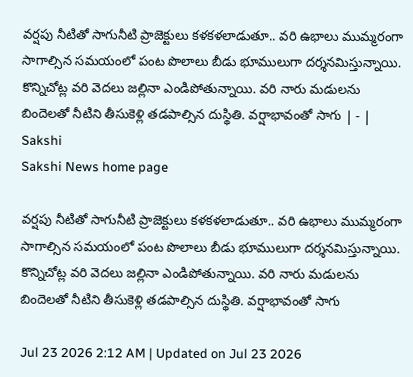వర్షపు నీటితో సాగునీటి ప్రాజెక్టులు కళకళలాడుతూ.. వరి ఉభాలు ముమ్మరంగా సాగాల్సిన సమయంలో పంట పొలాలు బీడు భూములుగా దర్శనమిస్తున్నాయి. కొన్నిచోట్ల వరి వెదలు జల్లినా ఎండిపోతున్నాయి. వరి నారు మడులను బిందెలతో నీటిని తీసుకెళ్లి తడపాల్సిన దుస్థితి. వర్షాభావంతో సాగు | - | Sakshi
Sakshi News home page

వర్షపు నీటితో సాగునీటి ప్రాజెక్టులు కళకళలాడుతూ.. వరి ఉభాలు ముమ్మరంగా సాగాల్సిన సమయంలో పంట పొలాలు బీడు భూములుగా దర్శనమిస్తున్నాయి. కొన్నిచోట్ల వరి వెదలు జల్లినా ఎండిపోతున్నాయి. వరి నారు మడులను బిందెలతో నీటిని తీసుకెళ్లి తడపాల్సిన దుస్థితి. వర్షాభావంతో సాగు

Jul 23 2026 2:12 AM | Updated on Jul 23 2026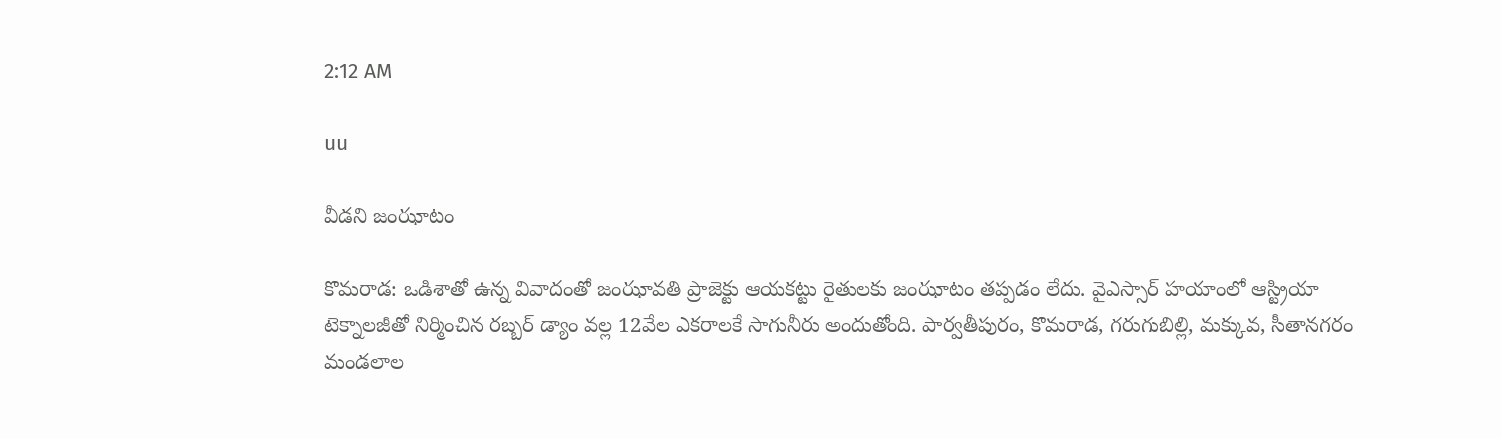2:12 AM

uu

వీడని జంఝాటం

కొమరాడ: ఒడిశాతో ఉన్న వివాదంతో జంఝావతి ప్రాజెక్టు ఆయకట్టు రైతులకు జంఝాటం తప్పడం లేదు. వైఎస్సార్‌ హయాంలో ఆస్ట్రియా టెక్నాలజీతో నిర్మించిన రబ్బర్‌ డ్యాం వల్ల 12వేల ఎకరాలకే సాగునీరు అందుతోంది. పార్వతీపురం, కొమరాడ, గరుగుబిల్లి, మక్కువ, సీతానగరం మండలాల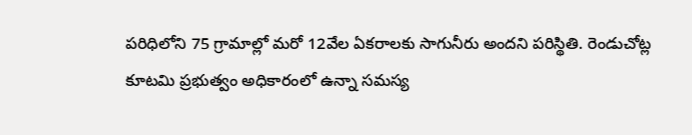పరిధిలోని 75 గ్రామాల్లో మరో 12వేల ఏకరాలకు సాగునీరు అందని పరిస్థితి. రెండుచోట్ల కూటమి ప్రభుత్వం అధికారంలో ఉన్నా సమస్య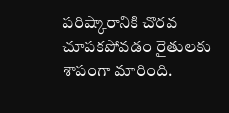పరిష్కారానికి చొరవ చూపకపోవడం రైతులకు శాపంగా మారింది.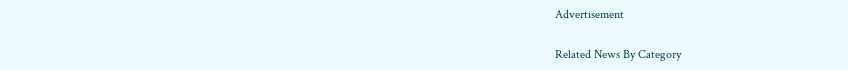Advertisement

Related News By Category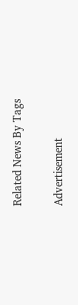Related News By Tags

Advertisement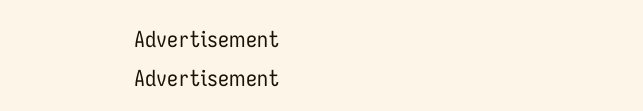Advertisement
Advertisement